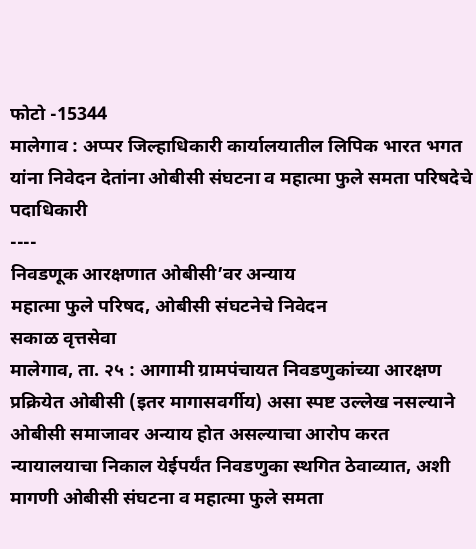फोटो -15344
मालेगाव : अप्पर जिल्हाधिकारी कार्यालयातील लिपिक भारत भगत यांना निवेदन देतांना ओबीसी संघटना व महात्मा फुले समता परिषदेचे पदाधिकारी
----
निवडणूक आरक्षणात ओबीसी’वर अन्याय
महात्मा फुले परिषद, ओबीसी संघटनेचे निवेदन
सकाळ वृत्तसेवा
मालेगाव, ता. २५ : आगामी ग्रामपंचायत निवडणुकांच्या आरक्षण प्रक्रियेत ओबीसी (इतर मागासवर्गीय) असा स्पष्ट उल्लेख नसल्याने ओबीसी समाजावर अन्याय होत असल्याचा आरोप करत न्यायालयाचा निकाल येईपर्यंत निवडणुका स्थगित ठेवाव्यात, अशी मागणी ओबीसी संघटना व महात्मा फुले समता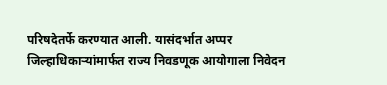परिषदेतर्फे करण्यात आली. यासंदर्भात अप्पर जिल्हाधिकाऱ्यांमार्फत राज्य निवडणूक आयोगाला निवेदन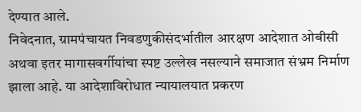देण्यात आले.
निवेदनात, ग्रामपंचायत निवडणुकीसंदर्भातील आरक्षण आदेशात ओबीसी अथवा इतर मागासवर्गीयांचा स्पष्ट उल्लेख नसल्याने समाजात संभ्रम निर्माण झाला आहे. या आदेशाविरोधात न्यायालयात प्रकरण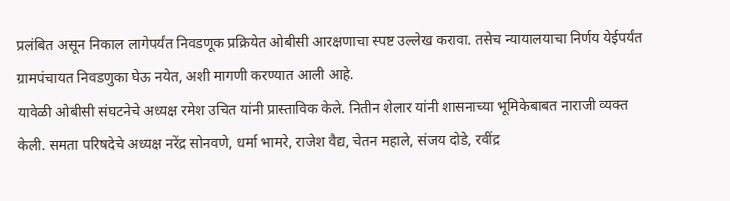प्रलंबित असून निकाल लागेपर्यंत निवडणूक प्रक्रियेत ओबीसी आरक्षणाचा स्पष्ट उल्लेख करावा. तसेच न्यायालयाचा निर्णय येईपर्यंत ग्रामपंचायत निवडणुका घेऊ नयेत, अशी मागणी करण्यात आली आहे.
यावेळी ओबीसी संघटनेचे अध्यक्ष रमेश उचित यांनी प्रास्ताविक केले. नितीन शेलार यांनी शासनाच्या भूमिकेबाबत नाराजी व्यक्त केली. समता परिषदेचे अध्यक्ष नरेंद्र सोनवणे, धर्मा भामरे, राजेश वैद्य, चेतन महाले, संजय दोडे, रवींद्र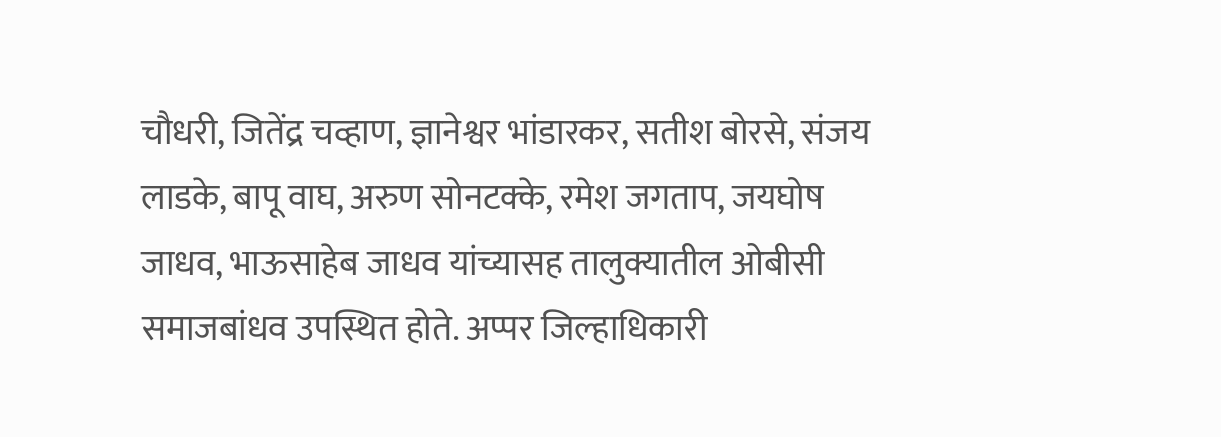चौधरी, जितेंद्र चव्हाण, ज्ञानेश्वर भांडारकर, सतीश बोरसे, संजय लाडके, बापू वाघ, अरुण सोनटक्के, रमेश जगताप, जयघोष जाधव, भाऊसाहेब जाधव यांच्यासह तालुक्यातील ओबीसी समाजबांधव उपस्थित होते. अप्पर जिल्हाधिकारी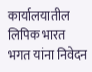कार्यालयातील लिपिक भारत भगत यांना निवेदन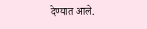देण्यात आले.